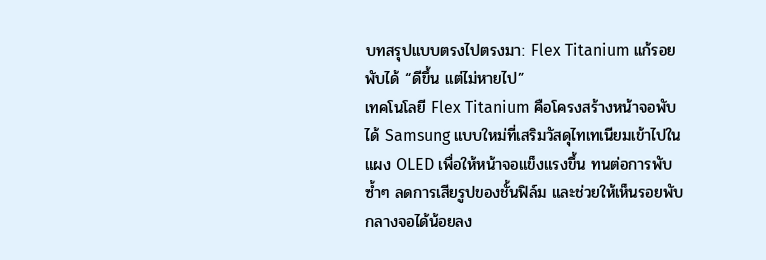บทสรุปแบบตรงไปตรงมา: Flex Titanium แก้รอยพับได้ “ดีขึ้น แต่ไม่หายไป”
เทคโนโลยี Flex Titanium คือโครงสร้างหน้าจอพับได้ Samsung แบบใหม่ที่เสริมวัสดุไทเทเนียมเข้าไปในแผง OLED เพื่อให้หน้าจอแข็งแรงขึ้น ทนต่อการพับซ้ำๆ ลดการเสียรูปของชั้นฟิล์ม และช่วยให้เห็นรอยพับกลางจอได้น้อยลง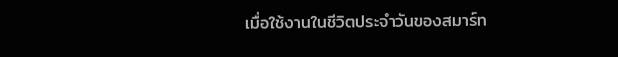เมื่อใช้งานในชีวิตประจำวันของสมาร์ท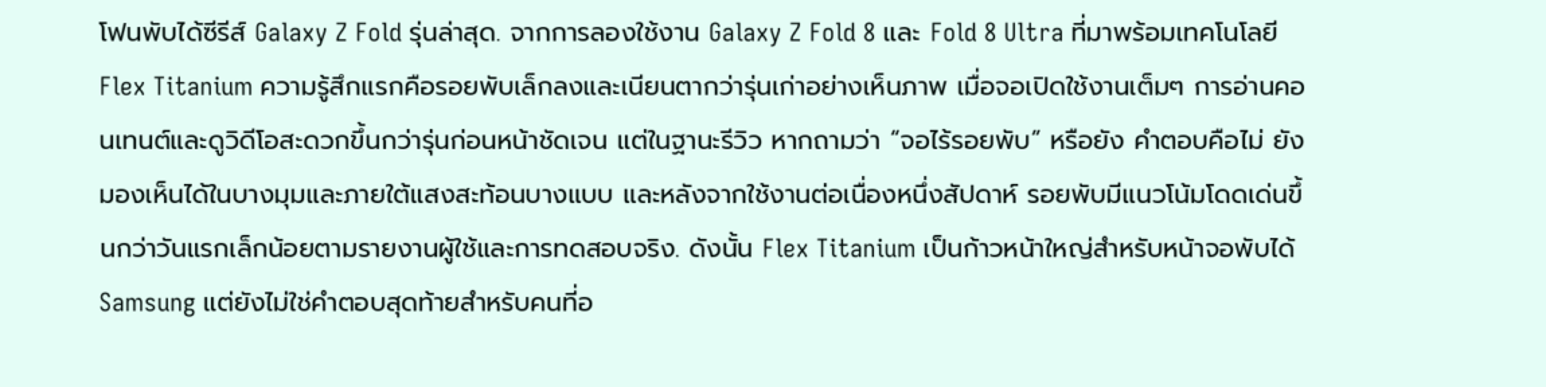โฟนพับได้ซีรีส์ Galaxy Z Fold รุ่นล่าสุด. จากการลองใช้งาน Galaxy Z Fold 8 และ Fold 8 Ultra ที่มาพร้อมเทคโนโลยี Flex Titanium ความรู้สึกแรกคือรอยพับเล็กลงและเนียนตากว่ารุ่นเก่าอย่างเห็นภาพ เมื่อจอเปิดใช้งานเต็มๆ การอ่านคอนเทนต์และดูวิดีโอสะดวกขึ้นกว่ารุ่นก่อนหน้าชัดเจน แต่ในฐานะรีวิว หากถามว่า “จอไร้รอยพับ” หรือยัง คำตอบคือไม่ ยังมองเห็นได้ในบางมุมและภายใต้แสงสะท้อนบางแบบ และหลังจากใช้งานต่อเนื่องหนึ่งสัปดาห์ รอยพับมีแนวโน้มโดดเด่นขึ้นกว่าวันแรกเล็กน้อยตามรายงานผู้ใช้และการทดสอบจริง. ดังนั้น Flex Titanium เป็นก้าวหน้าใหญ่สำหรับหน้าจอพับได้ Samsung แต่ยังไม่ใช่คำตอบสุดท้ายสำหรับคนที่อ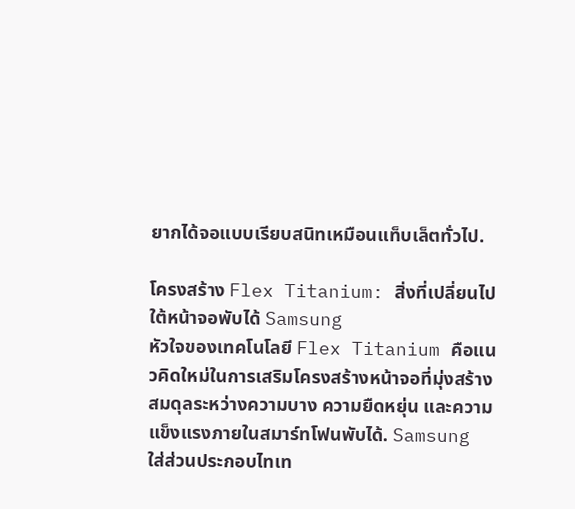ยากได้จอแบบเรียบสนิทเหมือนแท็บเล็ตทั่วไป.

โครงสร้าง Flex Titanium: สิ่งที่เปลี่ยนไปใต้หน้าจอพับได้ Samsung
หัวใจของเทคโนโลยี Flex Titanium คือแนวคิดใหม่ในการเสริมโครงสร้างหน้าจอที่มุ่งสร้างสมดุลระหว่างความบาง ความยืดหยุ่น และความแข็งแรงภายในสมาร์ทโฟนพับได้. Samsung ใส่ส่วนประกอบไทเท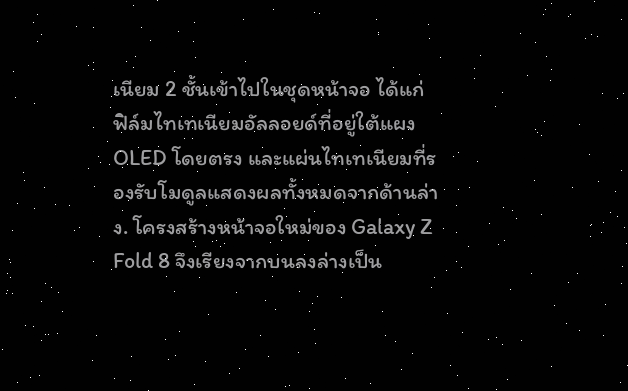เนียม 2 ชั้นเข้าไปในชุดหน้าจอ ได้แก่ ฟิล์มไทเทเนียมอัลลอยด์ที่อยู่ใต้แผง OLED โดยตรง และแผ่นไทเทเนียมที่รองรับโมดูลแสดงผลทั้งหมดจากด้านล่าง. โครงสร้างหน้าจอใหม่ของ Galaxy Z Fold 8 จึงเรียงจากบนลงล่างเป็น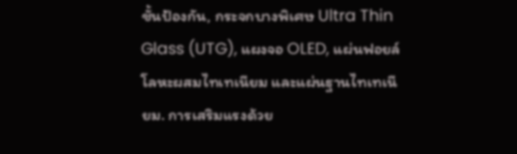ชั้นป้องกัน, กระจกบางพิเศษ Ultra Thin Glass (UTG), แผงจอ OLED, แผ่นฟอยล์โลหะผสมไทเทเนียม และแผ่นฐานไทเทเนียม. การเสริมแรงด้วย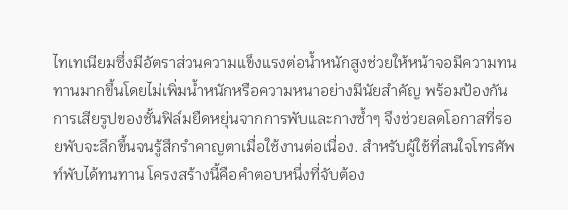ไทเทเนียมซึ่งมีอัตราส่วนความแข็งแรงต่อน้ำหนักสูงช่วยให้หน้าจอมีความทนทานมากขึ้นโดยไม่เพิ่มน้ำหนักหรือความหนาอย่างมีนัยสำคัญ พร้อมป้องกันการเสียรูปของชั้นฟิล์มยืดหยุ่นจากการพับและกางซ้ำๆ จึงช่วยลดโอกาสที่รอยพับจะลึกขึ้นจนรู้สึกรำคาญตาเมื่อใช้งานต่อเนื่อง. สำหรับผู้ใช้ที่สนใจโทรศัพท์พับได้ทนทาน โครงสร้างนี้คือคำตอบหนึ่งที่จับต้อง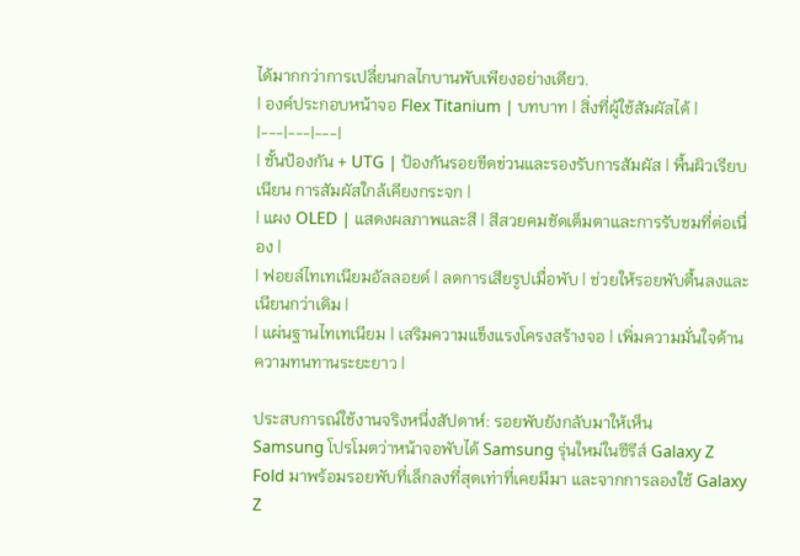ได้มากกว่าการเปลี่ยนกลไกบานพับเพียงอย่างเดียว.
| องค์ประกอบหน้าจอ Flex Titanium | บทบาท | สิ่งที่ผู้ใช้สัมผัสได้ |
|---|---|---|
| ชั้นป้องกัน + UTG | ป้องกันรอยขีดข่วนและรองรับการสัมผัส | พื้นผิวเรียบเนียน การสัมผัสใกล้เคียงกระจก |
| แผง OLED | แสดงผลภาพและสี | สีสวยคมชัดเต็มตาและการรับชมที่ต่อเนื่อง |
| ฟอยล์ไทเทเนียมอัลลอยด์ | ลดการเสียรูปเมื่อพับ | ช่วยให้รอยพับตื้นลงและเนียนกว่าเดิม |
| แผ่นฐานไทเทเนียม | เสริมความแข็งแรงโครงสร้างจอ | เพิ่มความมั่นใจด้านความทนทานระยะยาว |

ประสบการณ์ใช้งานจริงหนึ่งสัปดาห์: รอยพับยังกลับมาให้เห็น
Samsung โปรโมตว่าหน้าจอพับได้ Samsung รุ่นใหม่ในซีรีส์ Galaxy Z Fold มาพร้อมรอยพับที่เล็กลงที่สุดเท่าที่เคยมีมา และจากการลองใช้ Galaxy Z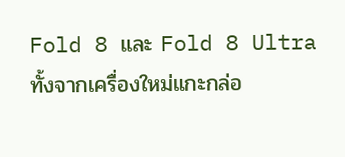Fold 8 และ Fold 8 Ultra ทั้งจากเครื่องใหม่แกะกล่อ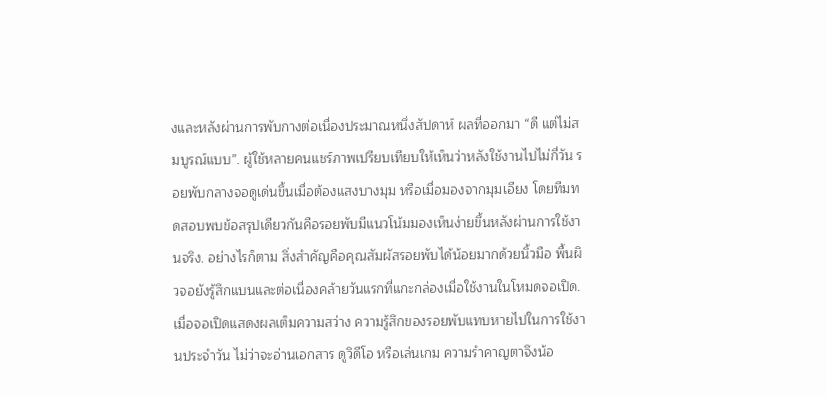งและหลังผ่านการพับกางต่อเนื่องประมาณหนึ่งสัปดาห์ ผลที่ออกมา “ดี แต่ไม่สมบูรณ์แบบ”. ผู้ใช้หลายคนแชร์ภาพเปรียบเทียบให้เห็นว่าหลังใช้งานไปไม่กี่วัน รอยพับกลางจอดูเด่นขึ้นเมื่อต้องแสงบางมุม หรือเมื่อมองจากมุมเอียง โดยทีมทดสอบพบข้อสรุปเดียวกันคือรอยพับมีแนวโน้มมองเห็นง่ายขึ้นหลังผ่านการใช้งานจริง. อย่างไรก็ตาม สิ่งสำคัญคือคุณสัมผัสรอยพับได้น้อยมากด้วยนิ้วมือ พื้นผิวจอยังรู้สึกแบนและต่อเนื่องคล้ายวันแรกที่แกะกล่องเมื่อใช้งานในโหมดจอเปิด. เมื่อจอเปิดแสดงผลเต็มความสว่าง ความรู้สึกของรอยพับแทบหายไปในการใช้งานประจำวัน ไม่ว่าจะอ่านเอกสาร ดูวิดีโอ หรือเล่นเกม ความรำคาญตาจึงน้อ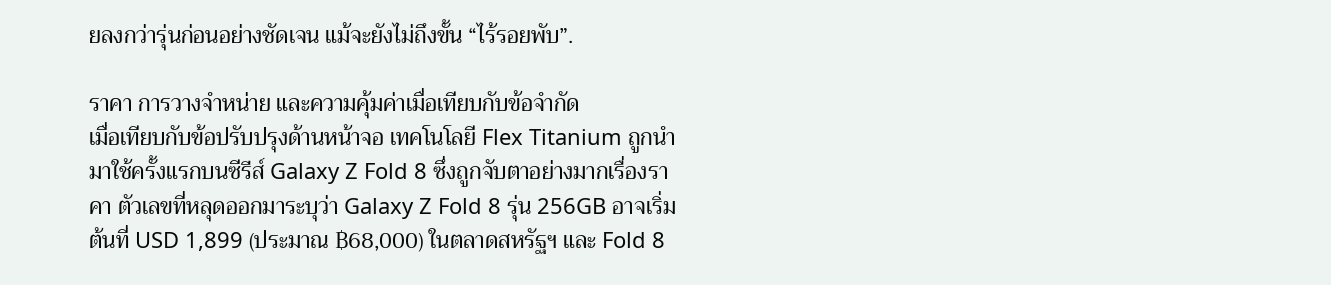ยลงกว่ารุ่นก่อนอย่างชัดเจน แม้จะยังไม่ถึงขั้น “ไร้รอยพับ”.

ราคา การวางจำหน่าย และความคุ้มค่าเมื่อเทียบกับข้อจำกัด
เมื่อเทียบกับข้อปรับปรุงด้านหน้าจอ เทคโนโลยี Flex Titanium ถูกนำมาใช้ครั้งแรกบนซีรีส์ Galaxy Z Fold 8 ซึ่งถูกจับตาอย่างมากเรื่องราคา ตัวเลขที่หลุดออกมาระบุว่า Galaxy Z Fold 8 รุ่น 256GB อาจเริ่มต้นที่ USD 1,899 (ประมาณ ฿68,000) ในตลาดสหรัฐฯ และ Fold 8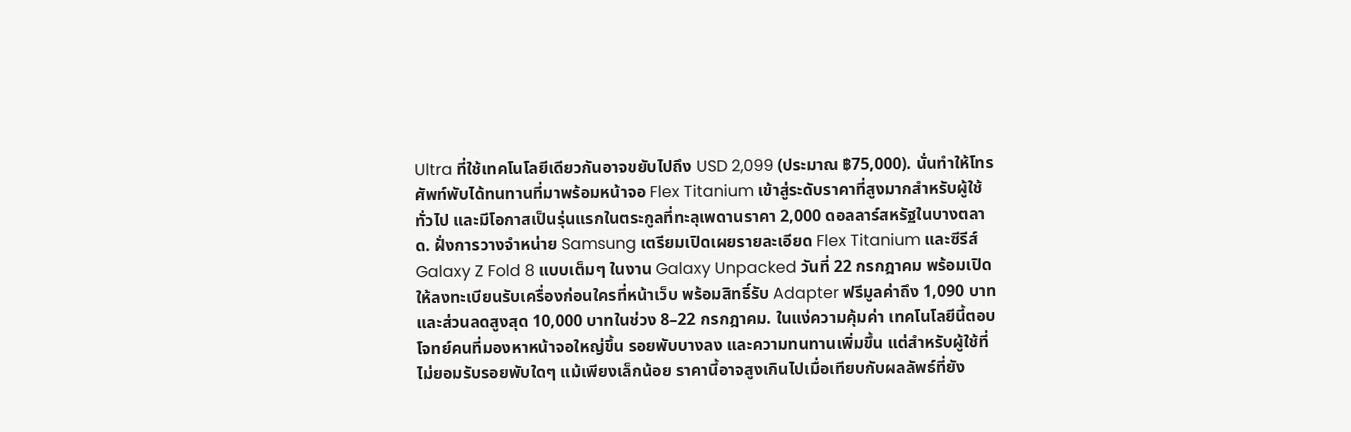Ultra ที่ใช้เทคโนโลยีเดียวกันอาจขยับไปถึง USD 2,099 (ประมาณ ฿75,000). นั่นทำให้โทรศัพท์พับได้ทนทานที่มาพร้อมหน้าจอ Flex Titanium เข้าสู่ระดับราคาที่สูงมากสำหรับผู้ใช้ทั่วไป และมีโอกาสเป็นรุ่นแรกในตระกูลที่ทะลุเพดานราคา 2,000 ดอลลาร์สหรัฐในบางตลาด. ฝั่งการวางจำหน่าย Samsung เตรียมเปิดเผยรายละเอียด Flex Titanium และซีรีส์ Galaxy Z Fold 8 แบบเต็มๆ ในงาน Galaxy Unpacked วันที่ 22 กรกฎาคม พร้อมเปิดให้ลงทะเบียนรับเครื่องก่อนใครที่หน้าเว็บ พร้อมสิทธิ์รับ Adapter ฟรีมูลค่าถึง 1,090 บาท และส่วนลดสูงสุด 10,000 บาทในช่วง 8–22 กรกฎาคม. ในแง่ความคุ้มค่า เทคโนโลยีนี้ตอบโจทย์คนที่มองหาหน้าจอใหญ่ขึ้น รอยพับบางลง และความทนทานเพิ่มขึ้น แต่สำหรับผู้ใช้ที่ไม่ยอมรับรอยพับใดๆ แม้เพียงเล็กน้อย ราคานี้อาจสูงเกินไปเมื่อเทียบกับผลลัพธ์ที่ยัง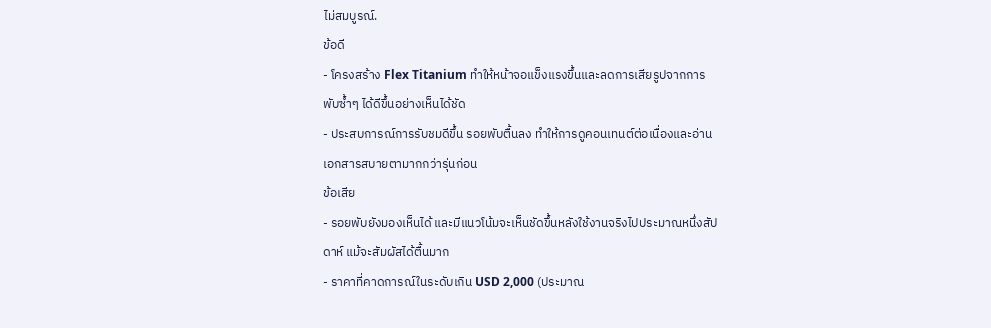ไม่สมบูรณ์.
ข้อดี
- โครงสร้าง Flex Titanium ทำให้หน้าจอแข็งแรงขึ้นและลดการเสียรูปจากการพับซ้ำๆ ได้ดีขึ้นอย่างเห็นได้ชัด
- ประสบการณ์การรับชมดีขึ้น รอยพับตื้นลง ทำให้การดูคอนเทนต์ต่อเนื่องและอ่านเอกสารสบายตามากกว่ารุ่นก่อน
ข้อเสีย
- รอยพับยังมองเห็นได้ และมีแนวโน้มจะเห็นชัดขึ้นหลังใช้งานจริงไปประมาณหนึ่งสัปดาห์ แม้จะสัมผัสได้ตื้นมาก
- ราคาที่คาดการณ์ในระดับเกิน USD 2,000 (ประมาณ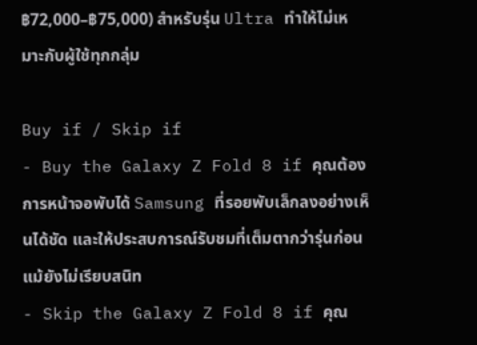฿72,000–฿75,000) สำหรับรุ่น Ultra ทำให้ไม่เหมาะกับผู้ใช้ทุกกลุ่ม

Buy if / Skip if
- Buy the Galaxy Z Fold 8 if คุณต้องการหน้าจอพับได้ Samsung ที่รอยพับเล็กลงอย่างเห็นได้ชัด และให้ประสบการณ์รับชมที่เต็มตากว่ารุ่นก่อน แม้ยังไม่เรียบสนิท
- Skip the Galaxy Z Fold 8 if คุณ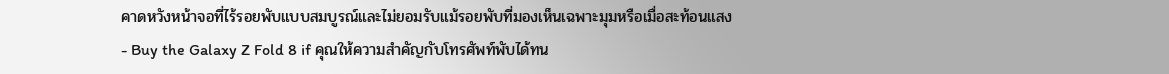คาดหวังหน้าจอที่ไร้รอยพับแบบสมบูรณ์และไม่ยอมรับแม้รอยพับที่มองเห็นเฉพาะมุมหรือเมื่อสะท้อนแสง
- Buy the Galaxy Z Fold 8 if คุณให้ความสำคัญกับโทรศัพท์พับได้ทน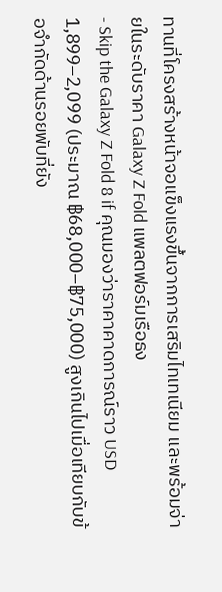ทานที่โครงสร้างหน้าจอแข็งแรงขึ้นจากการเสริมไทเทเนียม และพร้อมจ่ายในระดับราคา Galaxy Z Fold แพลตฟอร์มเรือธง
- Skip the Galaxy Z Fold 8 if คุณมองว่าราคาคาดการณ์ราว USD 1,899–2,099 (ประมาณ ฿68,000–฿75,000) สูงเกินไปเมื่อเทียบกับข้อจำกัดด้านรอยพับที่ยัง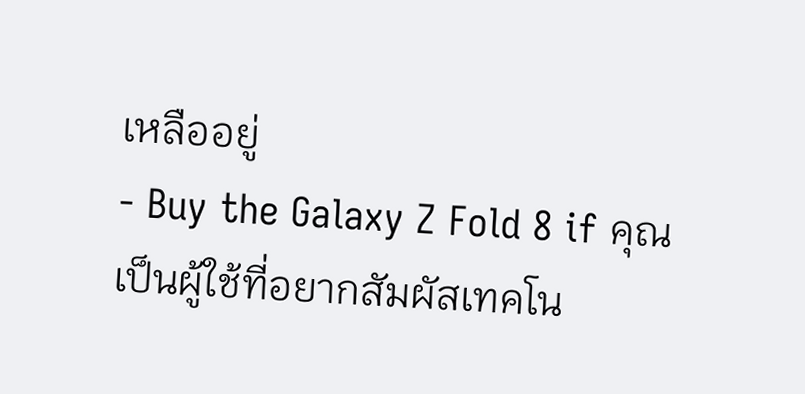เหลืออยู่
- Buy the Galaxy Z Fold 8 if คุณเป็นผู้ใช้ที่อยากสัมผัสเทคโน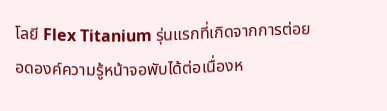โลยี Flex Titanium รุ่นแรกที่เกิดจากการต่อยอดองค์ความรู้หน้าจอพับได้ต่อเนื่องห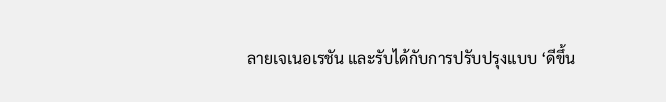ลายเจเนอเรชัน และรับได้กับการปรับปรุงแบบ ‘ดีขึ้น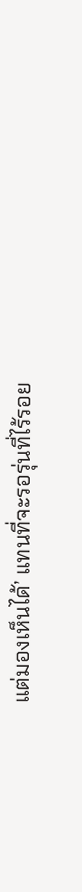แต่มองเห็นได้’ แทนที่จะรอรุ่นที่ไร้รอย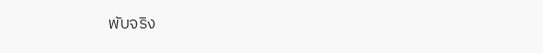พับจริง